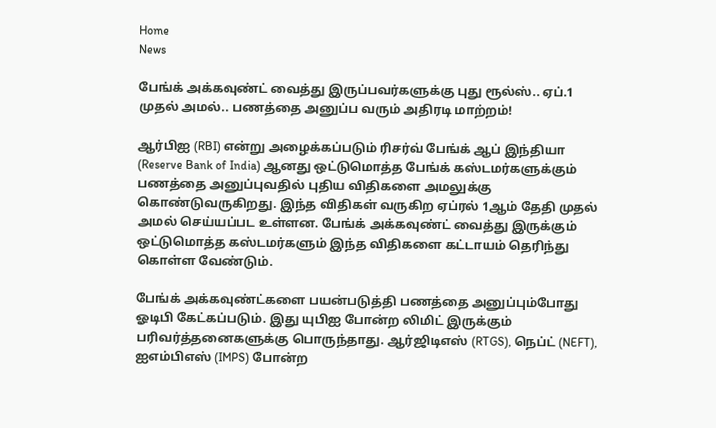Home
News

பேங்க் அக்கவுண்ட் வைத்து இருப்பவர்களுக்கு புது ரூல்ஸ்.. ஏப்.1 முதல் அமல்.. பணத்தை அனுப்ப வரும் அதிரடி மாற்றம்!

ஆர்பிஐ (RBI) என்று அழைக்கப்படும் ரிசர்வ் பேங்க் ஆப் இந்தியா (Reserve Bank of India) ஆனது ஒட்டுமொத்த பேங்க் கஸ்டமர்களுக்கும் பணத்தை அனுப்புவதில் புதிய விதிகளை அமலுக்கு கொண்டுவருகிறது. இந்த விதிகள் வருகிற ஏப்ரல் 1ஆம் தேதி முதல் அமல் செய்யப்பட உள்ளன. பேங்க் அக்கவுண்ட் வைத்து இருக்கும் ஒட்டுமொத்த கஸ்டமர்களும் இந்த விதிகளை கட்டாயம் தெரிந்து கொள்ள வேண்டும்.

பேங்க் அக்கவுண்ட்களை பயன்படுத்தி பணத்தை அனுப்பும்போது ஓடிபி கேட்கப்படும். இது யுபிஐ போன்ற லிமிட் இருக்கும் பரிவர்த்தனைகளுக்கு பொருந்தாது. ஆர்ஜிடிஎஸ் (RTGS), நெப்ட் (NEFT), ஐஎம்பிஎஸ் (IMPS) போன்ற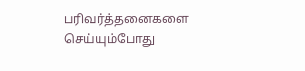பரிவர்த்தனைகளை செய்யும்போது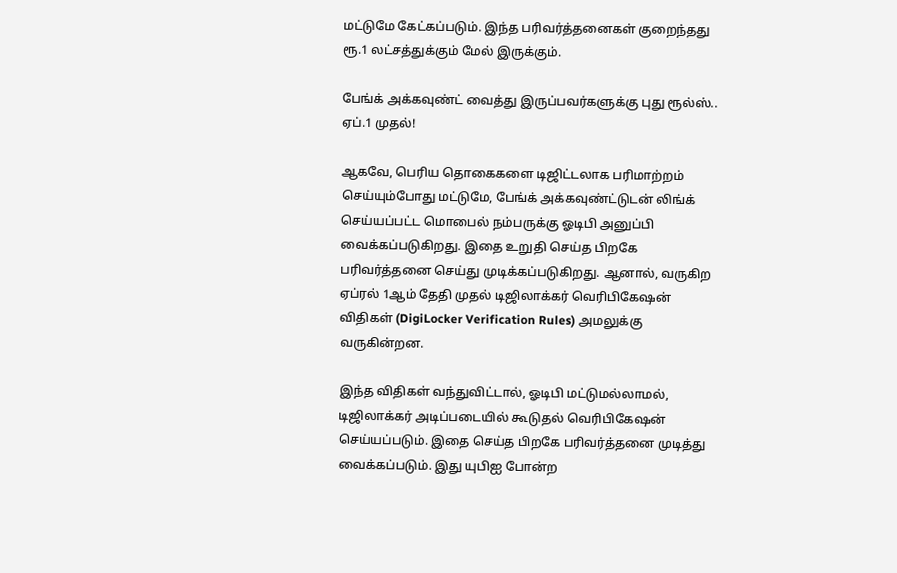மட்டுமே கேட்கப்படும். இந்த பரிவர்த்தனைகள் குறைந்தது ரூ.1 லட்சத்துக்கும் மேல் இருக்கும்.

பேங்க் அக்கவுண்ட் வைத்து இருப்பவர்களுக்கு புது ரூல்ஸ்.. ஏப்.1 முதல்!

ஆகவே, பெரிய தொகைகளை டிஜிட்டலாக பரிமாற்றம் செய்யும்போது மட்டுமே, பேங்க் அக்கவுண்ட்டுடன் லிங்க் செய்யப்பட்ட மொபைல் நம்பருக்கு ஓடிபி அனுப்பி வைக்கப்படுகிறது. இதை உறுதி செய்த பிறகே பரிவர்த்தனை செய்து முடிக்கப்படுகிறது. ஆனால், வருகிற ஏப்ரல் 1ஆம் தேதி முதல் டிஜிலாக்கர் வெரிபிகேஷன் விதிகள் (DigiLocker Verification Rules) அமலுக்கு வருகின்றன.

இந்த விதிகள் வந்துவிட்டால், ஓடிபி மட்டுமல்லாமல், டிஜிலாக்கர் அடிப்படையில் கூடுதல் வெரிபிகேஷன் செய்யப்படும். இதை செய்த பிறகே பரிவர்த்தனை முடித்து வைக்கப்படும். இது யுபிஐ போன்ற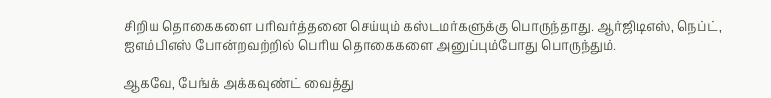சிறிய தொகைகளை பரிவர்த்தனை செய்யும் கஸ்டமர்களுக்கு பொருந்தாது. ஆர்ஜிடிஎஸ், நெப்ட், ஐஎம்பிஎஸ் போன்றவற்றில் பெரிய தொகைகளை அனுப்பும்போது பொருந்தும்.

ஆகவே, பேங்க் அக்கவுண்ட் வைத்து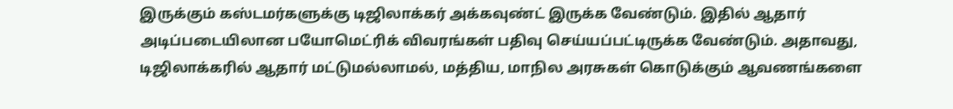இருக்கும் கஸ்டமர்களுக்கு டிஜிலாக்கர் அக்கவுண்ட் இருக்க வேண்டும். இதில் ஆதார் அடிப்படையிலான பயோமெட்ரிக் விவரங்கள் பதிவு செய்யப்பட்டிருக்க வேண்டும். அதாவது, டிஜிலாக்கரில் ஆதார் மட்டுமல்லாமல், மத்திய, மாநில அரசுகள் கொடுக்கும் ஆவணங்களை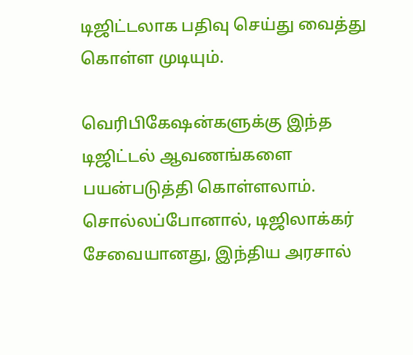டிஜிட்டலாக பதிவு செய்து வைத்து கொள்ள முடியும்.

வெரிபிகேஷன்களுக்கு இந்த டிஜிட்டல் ஆவணங்களை பயன்படுத்தி கொள்ளலாம். சொல்லப்போனால், டிஜிலாக்கர் சேவையானது, இந்திய அரசால்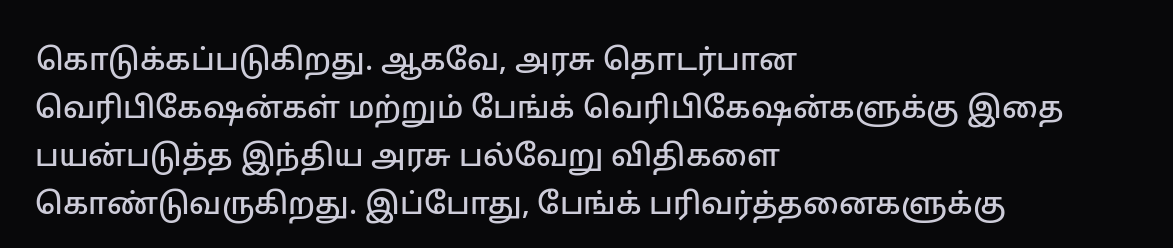கொடுக்கப்படுகிறது. ஆகவே, அரசு தொடர்பான வெரிபிகேஷன்கள் மற்றும் பேங்க் வெரிபிகேஷன்களுக்கு இதை பயன்படுத்த இந்திய அரசு பல்வேறு விதிகளை கொண்டுவருகிறது. இப்போது, பேங்க் பரிவர்த்தனைகளுக்கு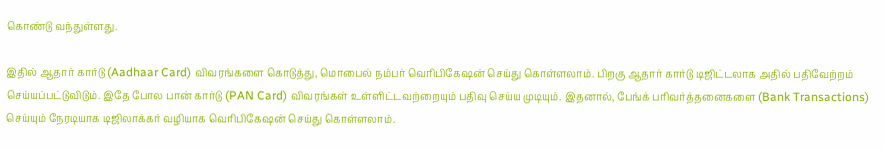கொண்டு வந்துள்ளது.

இதில் ஆதார் கார்டு (Aadhaar Card) விவரங்களை கொடுத்து, மொபைல் நம்பர் வெரிபிகேஷன் செய்து கொள்ளலாம். பிறகு ஆதார் கார்டு டிஜிட்டலாக அதில் பதிவேற்றம் செய்யப்பட்டுவிடும். இதே போல பான் கார்டு (PAN Card) விவரங்கள் உள்ளிட்டவற்றையும் பதிவு செய்ய முடியும். இதனால், பேங்க் பரிவர்த்தனைகளை (Bank Transactions) செய்யும் நேரடியாக டிஜிலாக்கர் வழியாக வெரிபிகேஷன் செய்து கொள்ளலாம்.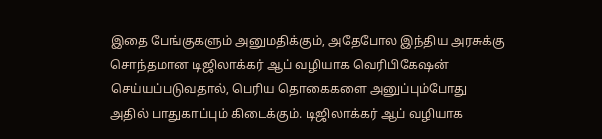இதை பேங்குகளும் அனுமதிக்கும், அதேபோல இந்திய அரசுக்கு சொந்தமான டிஜிலாக்கர் ஆப் வழியாக வெரிபிகேஷன் செய்யப்படுவதால், பெரிய தொகைகளை அனுப்பும்போது அதில் பாதுகாப்பும் கிடைக்கும். டிஜிலாக்கர் ஆப் வழியாக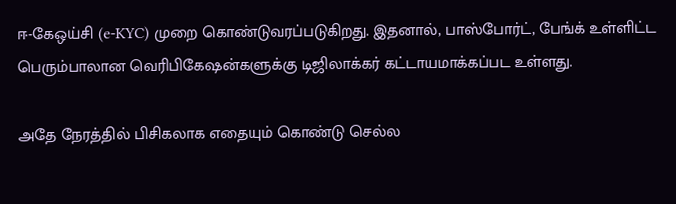ஈ-கேஒய்சி (e-KYC) முறை கொண்டுவரப்படுகிறது. இதனால், பாஸ்போர்ட், பேங்க் உள்ளிட்ட பெரும்பாலான வெரிபிகேஷன்களுக்கு டிஜிலாக்கர் கட்டாயமாக்கப்பட உள்ளது.

அதே நேரத்தில் பிசிகலாக எதையும் கொண்டு செல்ல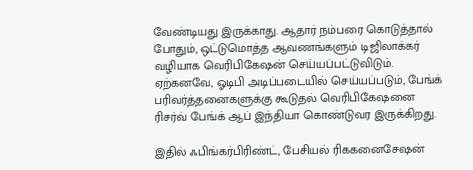வேண்டியது இருக்காது. ஆதார் நம்பரை கொடுத்தால் போதும், ஒட்டுமொத்த ஆவணங்களும் டிஜிலாக்கர் வழியாக வெரிபிகேஷன் செய்யப்பட்டுவிடும். ஏற்கனவே, ஓடிபி அடிப்படையில் செய்யப்படும், பேங்க் பரிவர்த்தனைகளுக்கு கூடுதல் வெரிபிகேஷனை ரிசர்வ் பேங்க் ஆப் இந்தியா கொண்டுவர இருக்கிறது.

இதில் ஃபிங்கர்பிரிண்ட், பேசியல் ரிககனைசேஷன்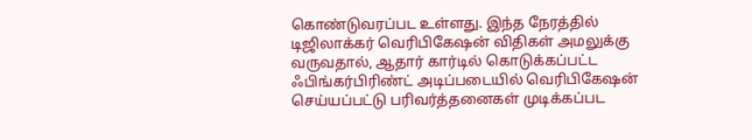கொண்டுவரப்பட உள்ளது. இந்த நேரத்தில் டிஜிலாக்கர் வெரிபிகேஷன் விதிகள் அமலுக்கு வருவதால், ஆதார் கார்டில் கொடுக்கப்பட்ட ஃபிங்கர்பிரிண்ட் அடிப்படையில் வெரிபிகேஷன் செய்யப்பட்டு பரிவர்த்தனைகள் முடிக்கப்பட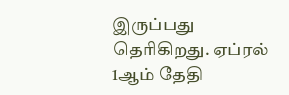இருப்பது தெரிகிறது. ஏப்ரல் 1ஆம் தேதி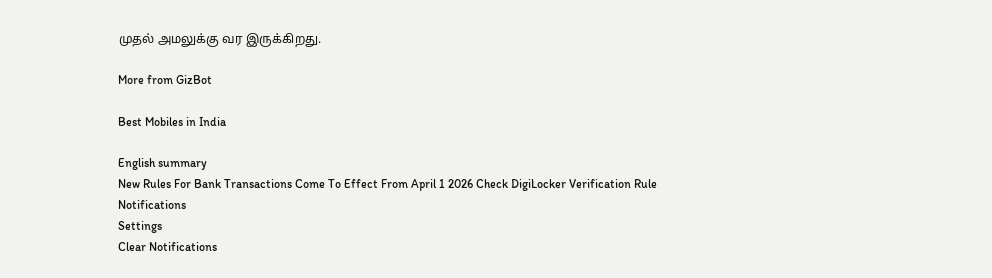முதல் அமலுக்கு வர இருக்கிறது.

More from GizBot

Best Mobiles in India

English summary
New Rules For Bank Transactions Come To Effect From April 1 2026 Check DigiLocker Verification Rule
Notifications
Settings
Clear Notifications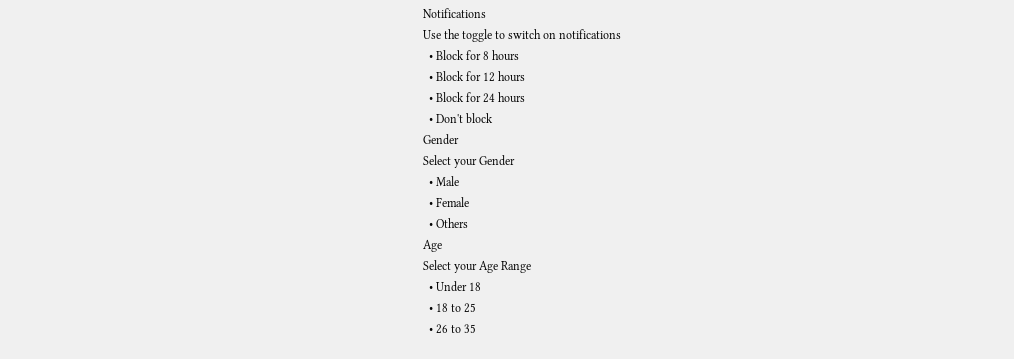Notifications
Use the toggle to switch on notifications
  • Block for 8 hours
  • Block for 12 hours
  • Block for 24 hours
  • Don't block
Gender
Select your Gender
  • Male
  • Female
  • Others
Age
Select your Age Range
  • Under 18
  • 18 to 25
  • 26 to 35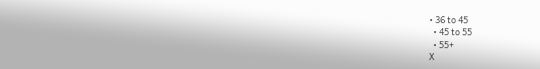• 36 to 45
  • 45 to 55
  • 55+
X